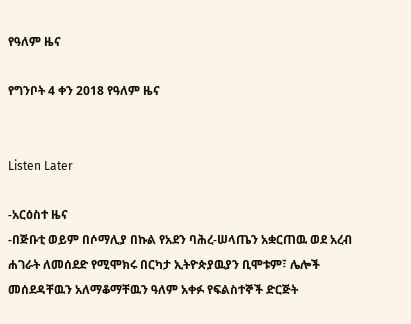የዓለም ዜና

የግንቦት 4 ቀን 2018 የዓለም ዜና


Listen Later

-አርዕስተ ዜና
-በጅቡቲ ወይም በሶማሊያ በኩል የአደን ባሕረ-ሠላጤን አቋርጠዉ ወደ አረብ ሐገራት ለመሰደድ የሚሞክሩ በርካታ ኢትዮጵያዉያን ቢሞቱም፣ ሌሎች መሰደዳቸዉን አለማቆማቸዉን ዓለም አቀፉ የፍልስተኞች ድርጅት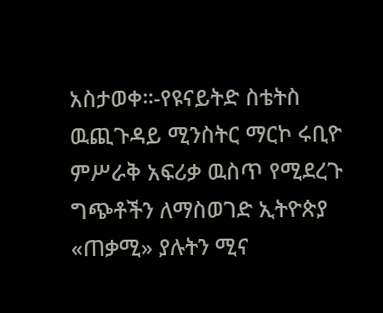አስታወቀ።-የዩናይትድ ስቴትስ ዉጪጉዳይ ሚንስትር ማርኮ ሩቢዮ ምሥራቅ አፍሪቃ ዉስጥ የሚደረጉ ግጭቶችን ለማስወገድ ኢትዮጵያ «ጠቃሚ» ያሉትን ሚና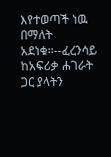እየተወጣች ነዉ በማለት አደነቁ።--ፈረንሳይ ከአፍሪቃ ሐገራት ጋር ያላትን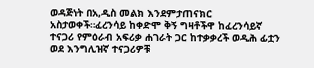ወዳጅነት በአ,ዲስ መልክ እንደምታጠናክር አስታወቀች።ፈረንሳይ ከቀድሞ ቅኝ ግዛቶችዋ ከፈረንሳይኛ ተናጋሪ የምዕራብ አፍሪቃ ሐገራት ጋር ከተቃቃረች ወዲሕ ፊቷን ወደ እንግሊዝኛ ተናጋሪዎቹ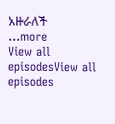አዙራለች
...more
View all episodesView all episodes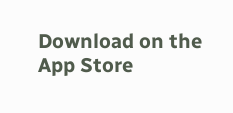Download on the App Store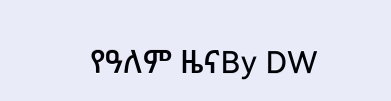የዓለም ዜናBy DW